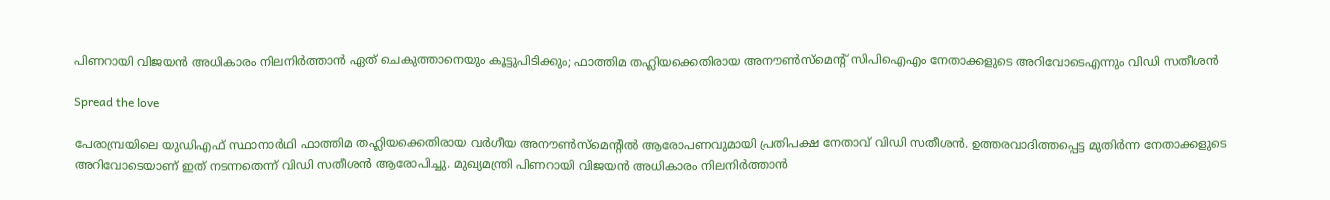പിണറായി വിജയൻ അധികാരം നിലനിര്‍ത്താന്‍ ഏത് ചെകുത്താനെയും കൂട്ടുപിടിക്കും; ഫാത്തിമ തഹ്ലിയക്കെതിരായ അനൗണ്‍സ്‌മെന്റ് സിപിഐഎം നേതാക്കളുടെ അറിവോടെഎന്നും വിഡി സതീശൻ

Spread the love

പേരാമ്പ്രയിലെ യുഡിഎഫ് സ്ഥാനാര്‍ഥി ഫാത്തിമ തഹ്ലിയക്കെതിരായ വര്‍ഗീയ അനൗണ്‍സ്‌മെന്റിൽ ആരോപണവുമായി പ്രതിപക്ഷ നേതാവ് വിഡി സതീശൻ. ഉത്തരവാദിത്തപ്പെട്ട മുതിര്‍ന്ന നേതാക്കളുടെ അറിവോടെയാണ് ഇത് നടന്നതെന്ന് വിഡി സതീശന്‍ ആരോപിച്ചു. മുഖ്യമന്ത്രി പിണറായി വിജയൻ അധികാരം നിലനിര്‍ത്താന്‍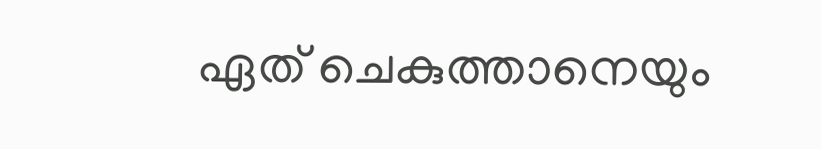ഏത് ചെകുത്താനെയും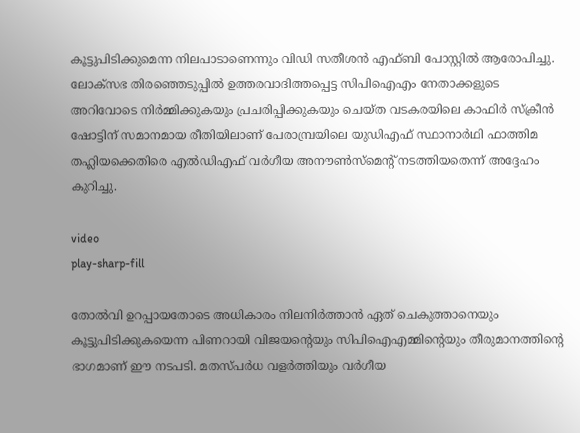കൂട്ടുപിടിക്കുമെന്ന നിലപാടാണെന്നും വിഡി സതീശന്‍ എഫ്ബി പോസ്റ്റില്‍ ആരോപിച്ചു. ലോക്സഭ തിരഞ്ഞെടുപ്പില്‍ ഉത്തരവാദിത്തപ്പെട്ട സിപിഐഎം നേതാക്കളുടെ അറിവോടെ നിര്‍മ്മിക്കുകയും പ്രചരിപ്പിക്കുകയും ചെയ്ത വടകരയിലെ കാഫിര്‍ സ്‌ക്രീന്‍ ഷോട്ടിന് സമാനമായ രീതിയിലാണ് പേരാമ്പ്രയിലെ യുഡിഎഫ് സ്ഥാനാര്‍ഥി ഫാത്തിമ തഹ്ലിയക്കെതിരെ എല്‍ഡിഎഫ് വര്‍ഗീയ അനൗണ്‍സ്‌മെന്റ് നടത്തിയതെന്ന് അദ്ദേഹം കുറിച്ചു.

video
play-sharp-fill

തോല്‍വി ഉറപ്പായതോടെ അധികാരം നിലനിര്‍ത്താന്‍ ഏത് ചെകുത്താനെയും കൂട്ടുപിടിക്കുകയെന്ന പിണറായി വിജയന്റെയും സിപിഐഎമ്മിന്റെയും തീരുമാനത്തിന്റെ ഭാഗമാണ് ഈ നടപടി. മതസ്പര്‍ധ വളര്‍ത്തിയും വര്‍ഗീയ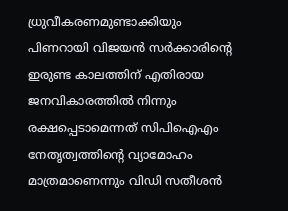ധ്രുവീകരണമുണ്ടാക്കിയും പിണറായി വിജയന്‍ സര്‍ക്കാരിന്റെ ഇരുണ്ട കാലത്തിന് എതിരായ ജനവികാരത്തില്‍ നിന്നും രക്ഷപ്പെടാമെന്നത് സിപിഐഎം നേതൃത്വത്തിന്റെ വ്യാമോഹം മാത്രമാണെന്നും വിഡി സതീശൻ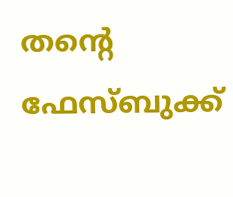തന്റെ ഫേസ്ബുക്ക്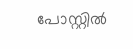പോസ്റ്റിൽ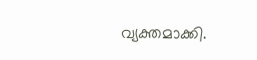വ്യക്തമാക്കി.